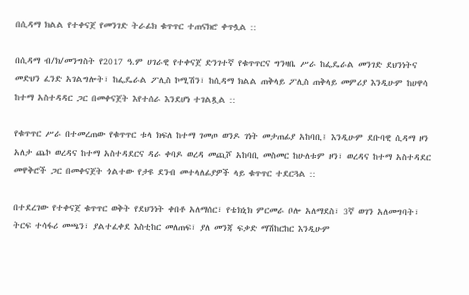በሲዳማ ክልል የተቀናጀ የመንገድ ትራፊክ ቁጥጥር ተጠናክሮ ቀጥሏል ::

በሲዳማ ብ/ክ/መንግስት የ2017 ዓ.ም ሀገራዊ የተቀናጀ ድንገተኛ የቁጥጥርና ግንዛቤ ሥራ ከፌዴራል መንገድ ደህንነትና መድህን ፈንድ አገልግሎት፣ ከፌዴራል ፖሊስ ኮሚሽን፣ ከሲዳማ ክልል ጠቅላይ ፖሊስ ጠቅላይ መምሪያ እንዲሁም ከሀዋሳ ከተማ አስተዳዳር ጋር በመቀናጀት እየተሰራ እንደሆነ ተገልጿል ::

የቁጥጥር ሥራ በተመረጠው የቁጥጥር ቱላ ክፍለ ከተማ ገመጦ ወንዶ ገነት መታጠፊያ አከባቢ፤ እንዲሁም ደቡባዊ ሲዳማ ዞን አለታ ጨኮ ወረዳና ከተማ አስተዳደርና ዳራ ቀባዶ ወረዳ መጪሾ አከባቢ መስመር ከሁለቱም ዞን፣ ወረዳና ከተማ አስተዳደር መዋቅሮች ጋር በመቀናጀት ጎልተው የታዩ ደንብ መተላለፊያዎች ላይ ቁጥጥር ተደርጓል ::

በተደረገው የተቀናጀ ቁጥጥር ወቅት የደህንነት ቀበቶ አለማሰር፣ የቴክኒክ ምርመራ ቦሎ አለማደስ፣ 3ኛ ወገን አለመግባት፣ ትርፍ ተሳፋሪ መጫን፣ ያልተፈቀደ እስቲከር መለጠፍ፣ ያለ መንጃ ፍቃድ ማሽከርከር እንዲሁም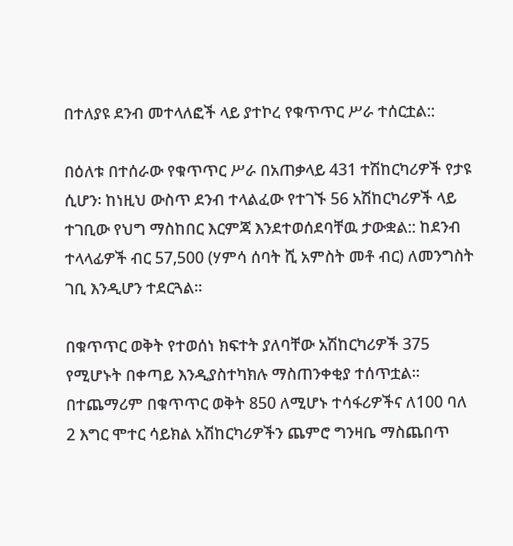በተለያዩ ደንብ መተላለፎች ላይ ያተኮረ የቁጥጥር ሥራ ተሰርቷል::

በዕለቱ በተሰራው የቁጥጥር ሥራ በአጠቃላይ 431 ተሽከርካሪዎች የታዩ ሲሆን፡ ከነዚህ ውስጥ ደንብ ተላልፈው የተገኙ 56 አሽከርካሪዎች ላይ ተገቢው የህግ ማስከበር እርምጃ እንደተወሰደባቸዉ ታውቋል:: ከደንብ ተላላፊዎች ብር 57,500 (ሃምሳ ሰባት ሺ አምስት መቶ ብር) ለመንግስት ገቢ እንዲሆን ተደርጓል፡፡

በቁጥጥር ወቅት የተወሰነ ክፍተት ያለባቸው አሽከርካሪዎች 375 የሚሆኑት በቀጣይ እንዲያስተካክሉ ማስጠንቀቂያ ተሰጥቷል፡፡ በተጨማሪም በቁጥጥር ወቅት 850 ለሚሆኑ ተሳፋሪዎችና ለ100 ባለ 2 እግር ሞተር ሳይክል አሽከርካሪዎችን ጨምሮ ግንዛቤ ማስጨበጥ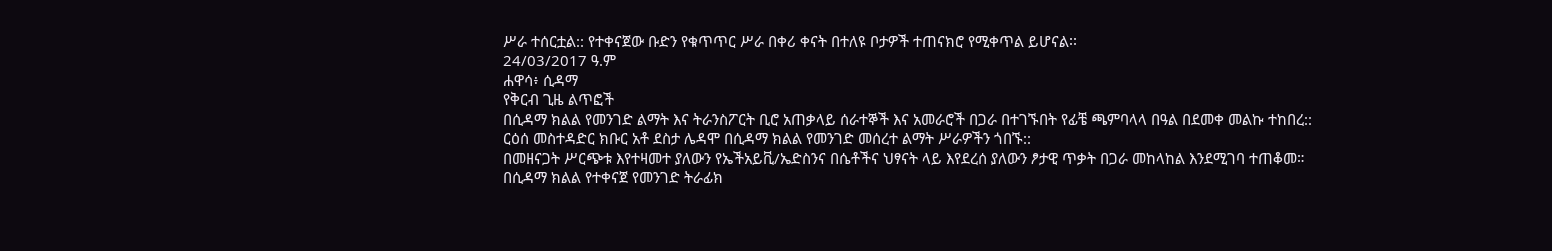ሥራ ተሰርቷል:: የተቀናጀው ቡድን የቁጥጥር ሥራ በቀሪ ቀናት በተለዩ ቦታዎች ተጠናክሮ የሚቀጥል ይሆናል፡፡
24/03/2017 ዓ.ም
ሐዋሳ፥ ሲዳማ
የቅርብ ጊዜ ልጥፎች
በሲዳማ ክልል የመንገድ ልማት እና ትራንስፖርት ቢሮ አጠቃላይ ሰራተኞች እና አመራሮች በጋራ በተገኙበት የፊቼ ጫምባላላ በዓል በደመቀ መልኩ ተከበረ::
ርዕሰ መስተዳድር ክቡር አቶ ደስታ ሌዳሞ በሲዳማ ክልል የመንገድ መሰረተ ልማት ሥራዎችን ጎበኙ::
በመዘናጋት ሥርጭቱ እየተዛመተ ያለውን የኤችአይቪ/ኤድስንና በሴቶችና ህፃናት ላይ እየደረሰ ያለውን ፆታዊ ጥቃት በጋራ መከላከል እንደሚገባ ተጠቆመ።
በሲዳማ ክልል የተቀናጀ የመንገድ ትራፊክ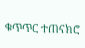ቁጥጥር ተጠናክሮ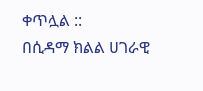ቀጥሏል ::
በሲዳማ ክልል ሀገራዊ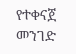የተቀናጀ መንገድ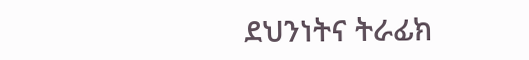ደህንነትና ትራፊክ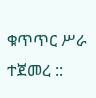ቁጥጥር ሥራ ተጀመረ ::